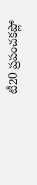టీ20 ప్రపంచకప్లో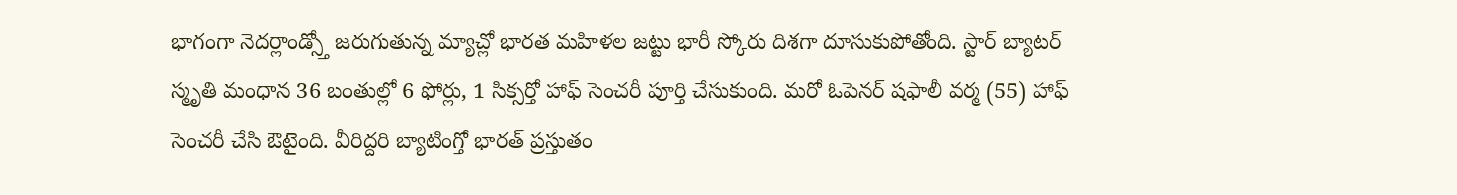భాగంగా నెదర్లాండ్స్తో జరుగుతున్న మ్యాచ్లో భారత మహిళల జట్టు భారీ స్కోరు దిశగా దూసుకుపోతోంది. స్టార్ బ్యాటర్ స్మృతి మంధాన 36 బంతుల్లో 6 ఫోర్లు, 1 సిక్సర్తో హాఫ్ సెంచరీ పూర్తి చేసుకుంది. మరో ఓపెనర్ షఫాలీ వర్మ (55) హాఫ్ సెంచరీ చేసి ఔటైంది. వీరిద్దరి బ్యాటింగ్తో భారత్ ప్రస్తుతం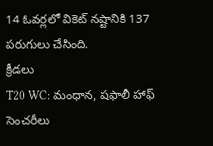14 ఓవర్లలో వికెట్ నష్టానికి 137 పరుగులు చేసింది.
క్రీడలు
T20 WC: మంధాన, షఫాలీ హాఫ్ సెంచరీలు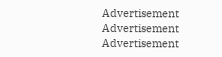Advertisement
Advertisement
Advertisement